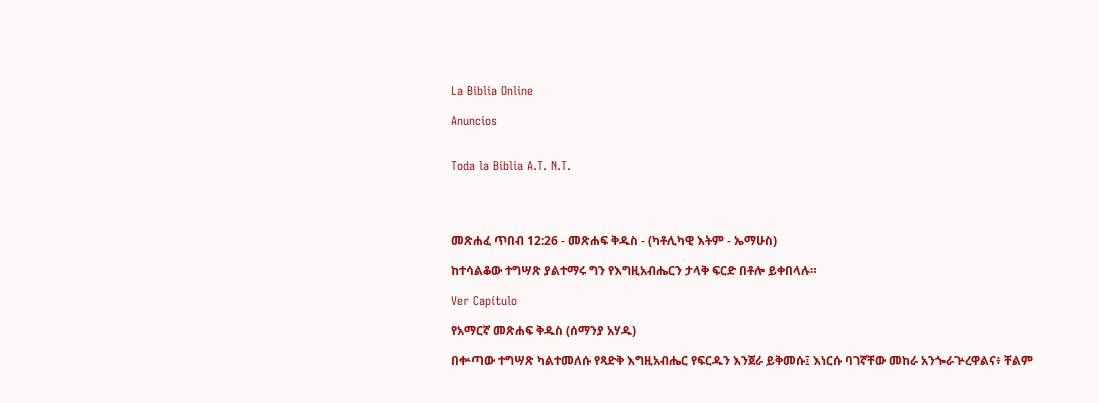La Biblia Online

Anuncios


Toda la Biblia A.T. N.T.




መጽሐፈ ጥበብ 12:26 - መጽሐፍ ቅዱስ - (ካቶሊካዊ እትም - ኤማሁስ)

ከተሳልቆው ተግሣጽ ያልተማሩ ግን የእግዚአብሔርን ታላቅ ፍርድ በቶሎ ይቀበላሉ።

Ver Capítulo

የአማርኛ መጽሐፍ ቅዱስ (ሰማንያ አሃዱ)

በቍጣው ተግሣጽ ካልተመለሱ የጻድቅ እግዚአብሔር የፍርዱን እንጀራ ይቅመሱ፤ እነርሱ ባገኛቸው መከራ አንጐራጕረዋልና፥ ቸልም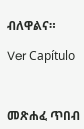ብለዋልና።

Ver Capítulo



መጽሐፈ ጥበብ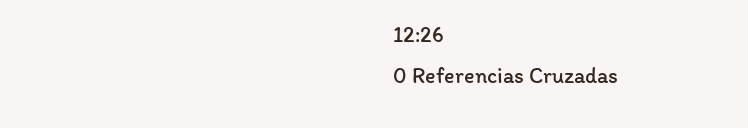12:26
0 Referencias Cruzadas